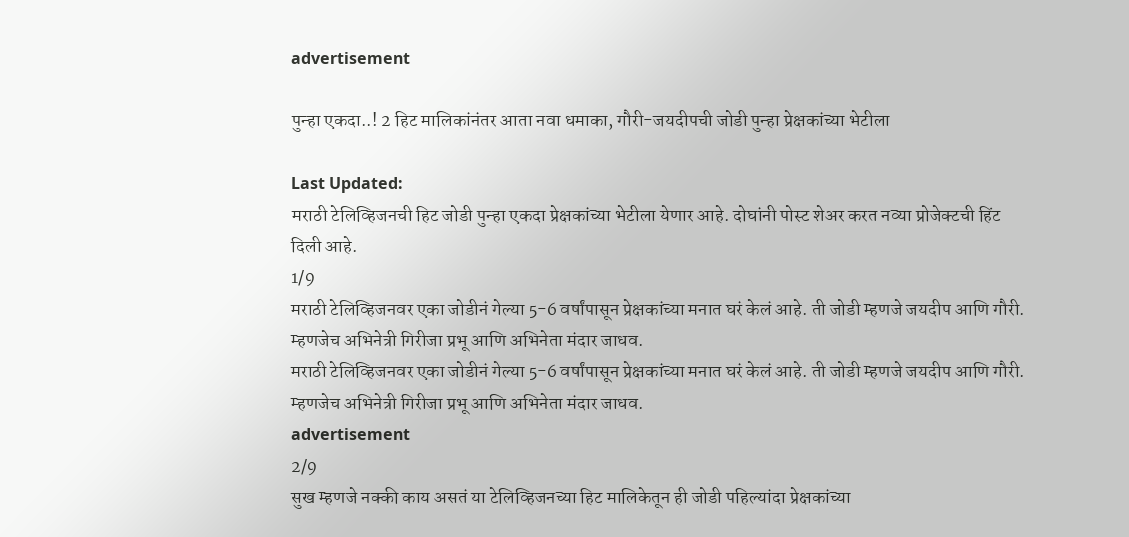advertisement

पुन्हा एकदा..! 2 हिट मालिकांनंतर आता नवा धमाका, गौरी-जयदीपची जोडी पुन्हा प्रेक्षकांच्या भेटीला

Last Updated:
मराठी टेलिव्हिजनची हिट जोडी पुन्हा एकदा प्रेक्षकांच्या भेटीला येणार आहे. दोघांनी पोस्ट शेअर करत नव्या प्रोजेक्टची हिंट दिली आहे.
1/9
मराठी टेलिव्हिजनवर एका जोडीनं गेल्या 5-6 वर्षांपासून प्रेक्षकांच्या मनात घरं केलं आहे. ती जोडी म्हणजे जयदीप आणि गौरी. म्हणजेच अभिनेत्री गिरीजा प्रभू आणि अभिनेता मंदार जाधव.
मराठी टेलिव्हिजनवर एका जोडीनं गेल्या 5-6 वर्षांपासून प्रेक्षकांच्या मनात घरं केलं आहे. ती जोडी म्हणजे जयदीप आणि गौरी. म्हणजेच अभिनेत्री गिरीजा प्रभू आणि अभिनेता मंदार जाधव.
advertisement
2/9
सुख म्हणजे नक्की काय असतं या टेलिव्हिजनच्या हिट मालिकेतून ही जोडी पहिल्यांदा प्रेक्षकांच्या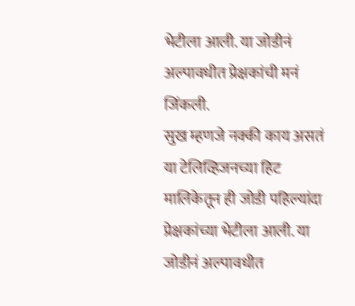भेटीला आली. या जोडीनं अल्पावधीत प्रेक्षकांची मनं जिंकली.
सुख म्हणजे नक्की काय असतं या टेलिव्हिजनच्या हिट मालिकेतून ही जोडी पहिल्यांदा प्रेक्षकांच्या भेटीला आली. या जोडीनं अल्पावधीत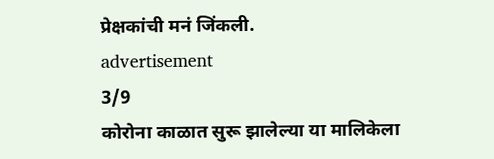प्रेक्षकांची मनं जिंकली.
advertisement
3/9
कोरोना काळात सुरू झालेल्या या मालिकेला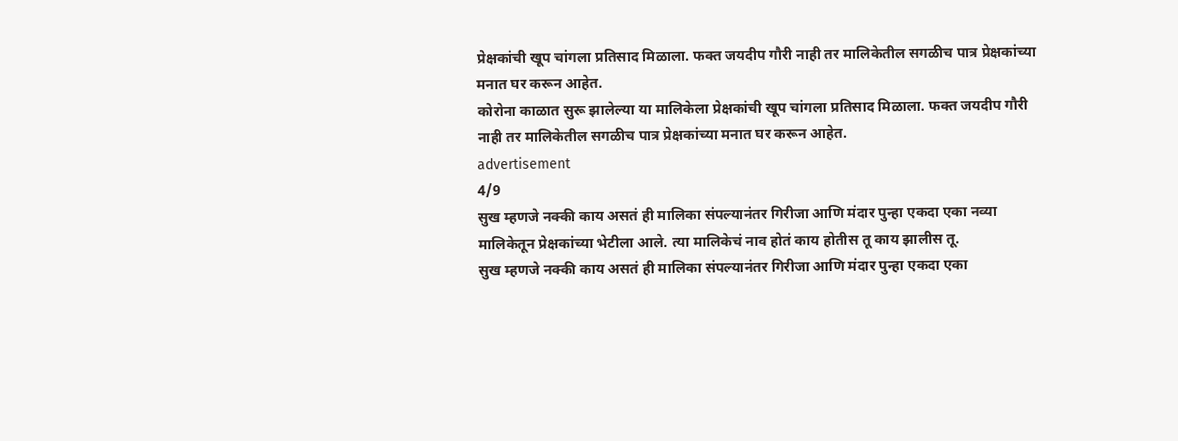प्रेक्षकांची खूप चांगला प्रतिसाद मिळाला. फक्त जयदीप गौरी नाही तर मालिकेतील सगळीच पात्र प्रेक्षकांच्या मनात घर करून आहेत.
कोरोना काळात सुरू झालेल्या या मालिकेला प्रेक्षकांची खूप चांगला प्रतिसाद मिळाला. फक्त जयदीप गौरी नाही तर मालिकेतील सगळीच पात्र प्रेक्षकांच्या मनात घर करून आहेत.
advertisement
4/9
सुख म्हणजे नक्की काय असतं ही मालिका संपल्यानंतर गिरीजा आणि मंदार पुन्हा एकदा एका नव्या मालिकेतून प्रेक्षकांच्या भेटीला आले. त्या मालिकेचं नाव होतं काय होतीस तू काय झालीस तू.
सुख म्हणजे नक्की काय असतं ही मालिका संपल्यानंतर गिरीजा आणि मंदार पुन्हा एकदा एका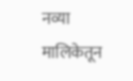नव्या मालिकेतून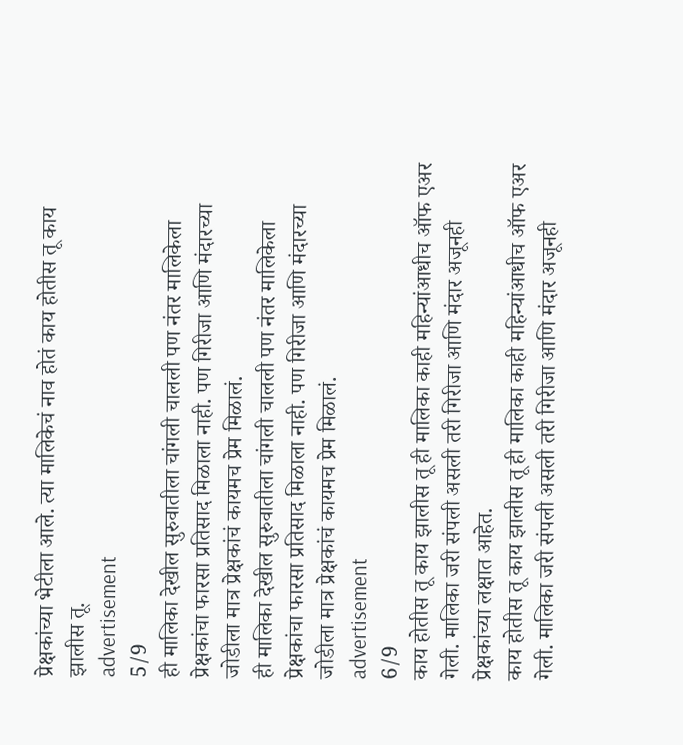प्रेक्षकांच्या भेटीला आले. त्या मालिकेचं नाव होतं काय होतीस तू काय झालीस तू.
advertisement
5/9
ही मालिका देखील सुरुवातीला चांगली चालली पण नंतर मालिकेला प्रेक्षकांचा फारसा प्रतिसाद मिळाला नाही. पण गिरीजा आणि मंदारच्या जोडीला मात्र प्रेक्षकांचं कायमच प्रेम मिळालं.
ही मालिका देखील सुरुवातीला चांगली चालली पण नंतर मालिकेला प्रेक्षकांचा फारसा प्रतिसाद मिळाला नाही. पण गिरीजा आणि मंदारच्या जोडीला मात्र प्रेक्षकांचं कायमच प्रेम मिळालं.
advertisement
6/9
काय होतीस तू काय झालीस तू ही मालिका काही महिन्यांआधीच ऑफ एअर गेली. मालिका जरी संपली असली तरी गिरीजा आणि मंदार अजूनही प्रेक्षकांच्या लक्षात आहेत.
काय होतीस तू काय झालीस तू ही मालिका काही महिन्यांआधीच ऑफ एअर गेली. मालिका जरी संपली असली तरी गिरीजा आणि मंदार अजूनही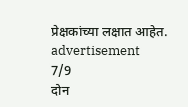प्रेक्षकांच्या लक्षात आहेत.
advertisement
7/9
दोन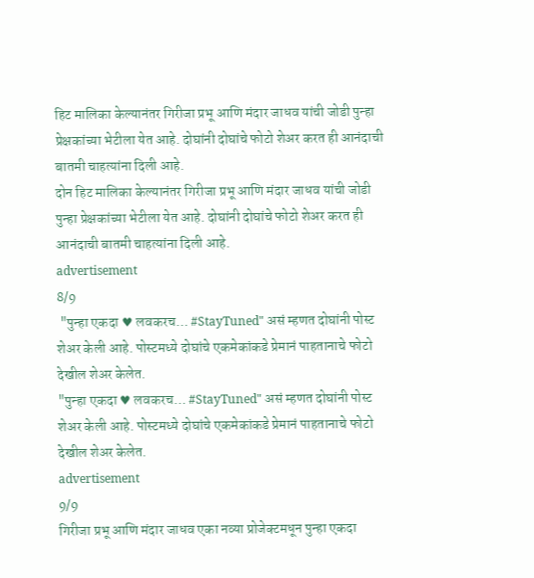हिट मालिका केल्यानंतर गिरीजा प्रभू आणि मंदार जाधव यांची जोडी पुन्हा प्रेक्षकांच्या भेटीला येत आहे. दोघांनी दोघांचे फोटो शेअर करत ही आनंदाची बातमी चाहत्यांना दिली आहे.
दोन हिट मालिका केल्यानंतर गिरीजा प्रभू आणि मंदार जाधव यांची जोडी पुन्हा प्रेक्षकांच्या भेटीला येत आहे. दोघांनी दोघांचे फोटो शेअर करत ही आनंदाची बातमी चाहत्यांना दिली आहे.
advertisement
8/9
 "पुन्हा एकदा ♥ लवकरच… #StayTuned" असं म्हणत दोघांनी पोस्ट शेअर केली आहे. पोस्टमध्ये दोघांचे एकमेकांकडे प्रेमानं पाहतानाचे फोटो देखील शेअर केलेत.
"पुन्हा एकदा ♥ लवकरच… #StayTuned" असं म्हणत दोघांनी पोस्ट शेअर केली आहे. पोस्टमध्ये दोघांचे एकमेकांकडे प्रेमानं पाहतानाचे फोटो देखील शेअर केलेत.
advertisement
9/9
गिरीजा प्रभू आणि मंदार जाधव एका नव्या प्रोजेक्टमधून पुन्हा एकदा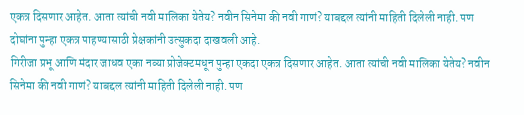एकत्र दिसणार आहेत. आता त्यांची नवी मालिका येतेय? नवीन सिनेमा की नवी गाणं? याबद्दल त्यांनी माहिती दिलेली नाही. पण दोघांना पुन्हा एकत्र पाहण्यासाठी प्रेक्षकांनी उत्सुकदा दाखवली आहे.
गिरीजा प्रभू आणि मंदार जाधव एका नव्या प्रोजेक्टमधून पुन्हा एकदा एकत्र दिसणार आहेत. आता त्यांची नवी मालिका येतेय? नवीन सिनेमा की नवी गाणं? याबद्दल त्यांनी माहिती दिलेली नाही. पण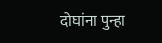दोघांना पुन्हा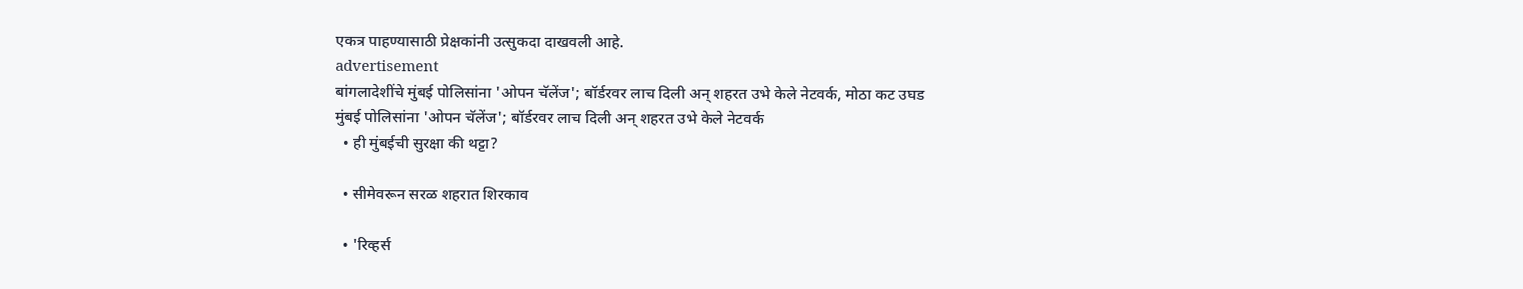एकत्र पाहण्यासाठी प्रेक्षकांनी उत्सुकदा दाखवली आहे.
advertisement
बांगलादेशींचे मुंबई पोलिसांना 'ओपन चॅलेंज'; बॉर्डरवर लाच दिली अन् शहरत उभे केले नेटवर्क, मोठा कट उघड
मुंबई पोलिसांना 'ओपन चॅलेंज'; बॉर्डरवर लाच दिली अन् शहरत उभे केले नेटवर्क
  • ही मुंबईची सुरक्षा की थट्टा?

  • सीमेवरून सरळ शहरात शिरकाव

  • 'रिव्हर्स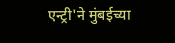एन्ट्री'ने मुंबईच्या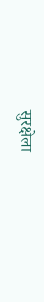सुरक्षेला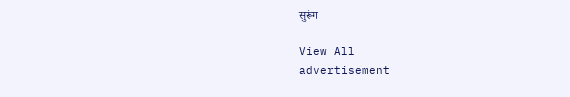सुरूंग

View All
advertisement